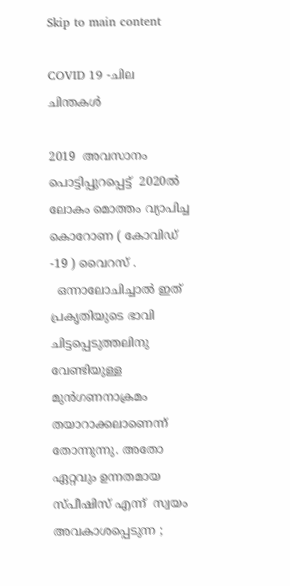Skip to main content

COVID 19 -ചില ചിന്തകൾ

2019  അവസാനം പൊട്ടിപ്പുറപ്പെട്ട്  2020ൽ ലോകം മൊത്തം വ്യാപിച്ച കൊറോണ ( കോവിഡ് -19 ) വൈറസ് .
  ഒന്നാലോചിച്ചാൽ ഇത് പ്രകൃതിയുടെ ഭാവി ചിട്ടപ്പെടുത്തലിനു വേണ്ടിയുള്ള മുൻഗണനാക്രമം തയാറാക്കലാണെന്ന് തോന്നുന്നു. അതോ ഏറ്റവും ഉന്നതമായ സ്പീഷിസ് എന്ന്  സ്വയം അവകാശപ്പെടുന്ന ;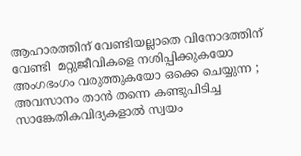ആഹാരത്തിന് വേണ്ടിയല്ലാതെ വിനോദത്തിന് വേണ്ടി  മറ്റുജീവികളെ നശിപ്പിക്കുകയോ അംഗഭംഗം വരുത്തുകയോ ഒക്കെ ചെയ്യുന്ന ; അവസാനം താൻ തന്നെ കണ്ടുപിടിച്ച സാങ്കേതികവിദ്യകളാൽ സ്വയം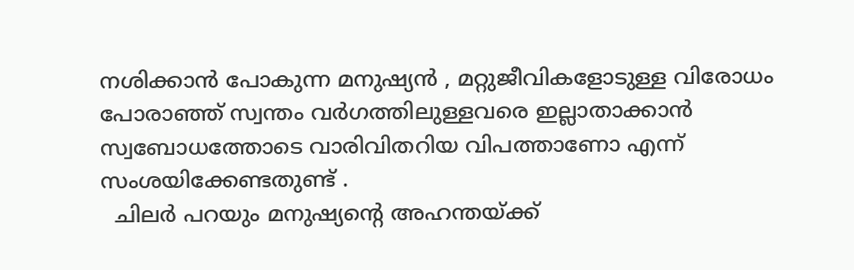നശിക്കാൻ പോകുന്ന മനുഷ്യൻ , മറ്റുജീവികളോടുള്ള വിരോധം പോരാഞ്ഞ് സ്വന്തം വർഗത്തിലുള്ളവരെ ഇല്ലാതാക്കാൻ സ്വബോധത്തോടെ വാരിവിതറിയ വിപത്താണോ എന്ന്  സംശയിക്കേണ്ടതുണ്ട് .
  ചിലർ പറയും മനുഷ്യന്റെ അഹന്തയ്ക്ക്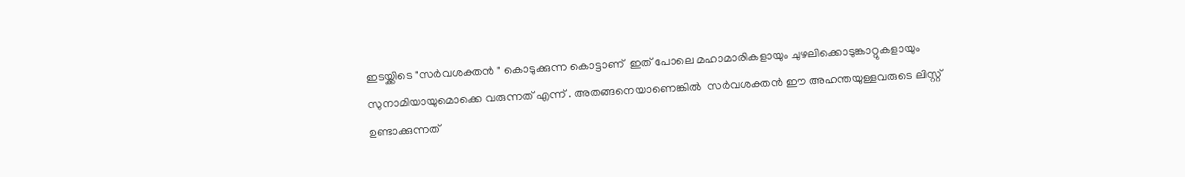ഇടയ്ക്കിടെ "സർവശക്തൻ " കൊടുക്കുന്ന കൊട്ടാണ്  ഇത് പോലെ മഹാമാരികളായും ചുഴലിക്കൊടുങ്കാറ്റുകളായും സുനാമിയായുമൊക്കെ വരുന്നത് എന്ന് . അതങ്ങനെയാണെങ്കിൽ  സർവശക്തൻ ഈ അഹന്തയുള്ളവരുടെ ലിസ്റ്റ് ഉണ്ടാക്കുന്നത്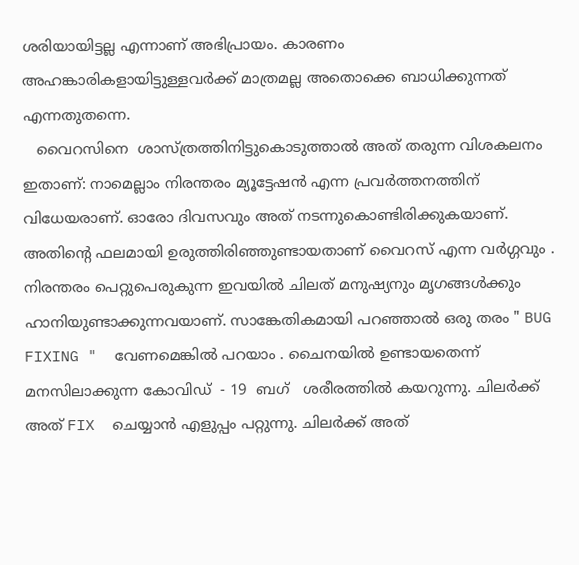ശരിയായിട്ടല്ല എന്നാണ് അഭിപ്രായം. കാരണം അഹങ്കാരികളായിട്ടുള്ളവർക്ക് മാത്രമല്ല അതൊക്കെ ബാധിക്കുന്നത് എന്നതുതന്നെ.
   വൈറസിനെ  ശാസ്ത്രത്തിനിട്ടുകൊടുത്താൽ അത് തരുന്ന വിശകലനം ഇതാണ്: നാമെല്ലാം നിരന്തരം മ്യൂട്ടേഷൻ എന്ന പ്രവർത്തനത്തിന് വിധേയരാണ്. ഓരോ ദിവസവും അത് നടന്നുകൊണ്ടിരിക്കുകയാണ്. അതിന്റെ ഫലമായി ഉരുത്തിരിഞ്ഞുണ്ടായതാണ് വൈറസ് എന്ന വർഗ്ഗവും . നിരന്തരം പെറ്റുപെരുകുന്ന ഇവയിൽ ചിലത് മനുഷ്യനും മൃഗങ്ങൾക്കും ഹാനിയുണ്ടാക്കുന്നവയാണ്. സാങ്കേതികമായി പറഞ്ഞാൽ ഒരു തരം " BUG FIXING "  വേണമെങ്കിൽ പറയാം . ചൈനയിൽ ഉണ്ടായതെന്ന് മനസിലാക്കുന്ന കോവിഡ്  - 19  ബഗ്   ശരീരത്തിൽ കയറുന്നു. ചിലർക്ക് അത് FIX  ചെയ്യാൻ എളുപ്പം പറ്റുന്നു. ചിലർക്ക് അത്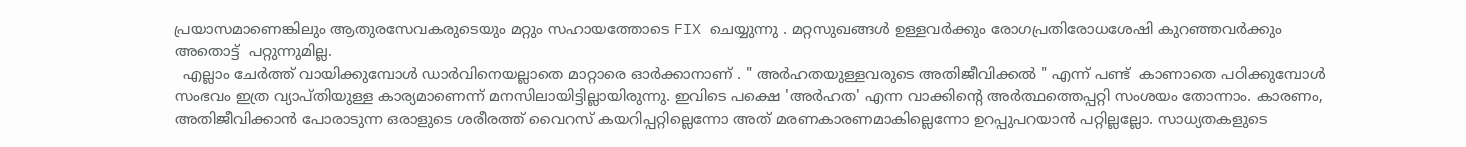പ്രയാസമാണെങ്കിലും ആതുരസേവകരുടെയും മറ്റും സഹായത്തോടെ FIX ചെയ്യുന്നു . മറ്റസുഖങ്ങൾ ഉള്ളവർക്കും രോഗപ്രതിരോധശേഷി കുറഞ്ഞവർക്കും അതൊട്ട്  പറ്റുന്നുമില്ല.
  എല്ലാം ചേർത്ത് വായിക്കുമ്പോൾ ഡാർവിനെയല്ലാതെ മാറ്റാരെ ഓർക്കാനാണ് . " അർഹതയുള്ളവരുടെ അതിജീവിക്കൽ " എന്ന് പണ്ട്  കാണാതെ പഠിക്കുമ്പോൾ സംഭവം ഇത്ര വ്യാപ്തിയുള്ള കാര്യമാണെന്ന് മനസിലായിട്ടില്ലായിരുന്നു. ഇവിടെ പക്ഷെ 'അർഹത' എന്ന വാക്കിന്റെ അർത്ഥത്തെപ്പറ്റി സംശയം തോന്നാം. കാരണം, അതിജീവിക്കാൻ പോരാടുന്ന ഒരാളുടെ ശരീരത്ത് വൈറസ് കയറിപ്പറ്റില്ലെന്നോ അത് മരണകാരണമാകില്ലെന്നോ ഉറപ്പുപറയാൻ പറ്റില്ലല്ലോ. സാധ്യതകളുടെ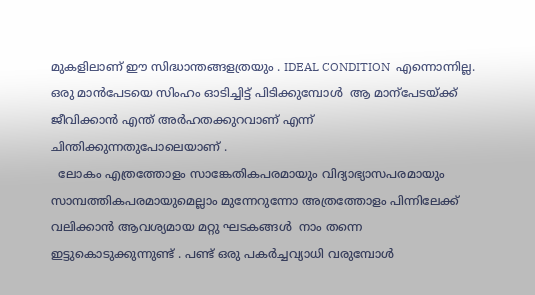മുകളിലാണ് ഈ സിദ്ധാന്തങ്ങളത്രയും . IDEAL CONDITION  എന്നൊന്നില്ല. ഒരു മാൻപേടയെ സിംഹം ഓടിച്ചിട്ട് പിടിക്കുമ്പോൾ  ആ മാന്പേടയ്ക്ക് ജീവിക്കാൻ എന്ത് അർഹതക്കുറവാണ് എന്ന് ചിന്തിക്കുന്നതുപോലെയാണ് .
  ലോകം എത്രത്തോളം സാങ്കേതികപരമായും വിദ്യാഭ്യാസപരമായും സാമ്പത്തികപരമായുമെല്ലാം മുന്നേറുന്നോ അത്രത്തോളം പിന്നിലേക്ക് വലിക്കാൻ ആവശ്യമായ മറ്റു ഘടകങ്ങൾ  നാം തന്നെ ഇട്ടുകൊടുക്കുന്നുണ്ട് . പണ്ട് ഒരു പകർച്ചവ്യാധി വരുമ്പോൾ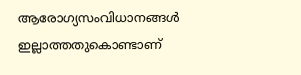ആരോഗ്യസംവിധാനങ്ങൾ ഇല്ലാത്തതുകൊണ്ടാണ്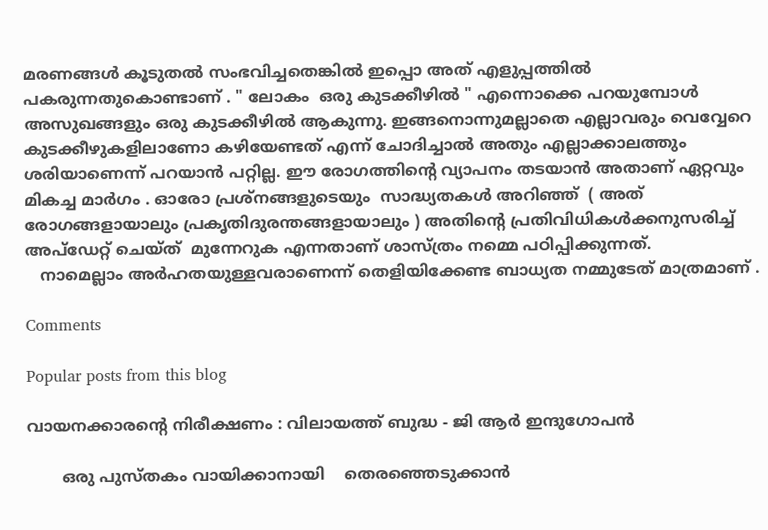മരണങ്ങൾ കൂടുതൽ സംഭവിച്ചതെങ്കിൽ ഇപ്പൊ അത് എളുപ്പത്തിൽ പകരുന്നതുകൊണ്ടാണ് . " ലോകം  ഒരു കുടക്കീഴിൽ " എന്നൊക്കെ പറയുമ്പോൾ അസുഖങ്ങളും ഒരു കുടക്കീഴിൽ ആകുന്നു. ഇങ്ങനൊന്നുമല്ലാതെ എല്ലാവരും വെവ്വേറെ കുടക്കീഴുകളിലാണോ കഴിയേണ്ടത് എന്ന് ചോദിച്ചാൽ അതും എല്ലാക്കാലത്തും ശരിയാണെന്ന് പറയാൻ പറ്റില്ല. ഈ രോഗത്തിന്റെ വ്യാപനം തടയാൻ അതാണ് ഏറ്റവും മികച്ച മാർഗം . ഓരോ പ്രശ്നങ്ങളുടെയും  സാദ്ധ്യതകൾ അറിഞ്ഞ്  ( അത് രോഗങ്ങളായാലും പ്രകൃതിദുരന്തങ്ങളായാലും ) അതിന്റെ പ്രതിവിധികൾക്കനുസരിച്ച് അപ്ഡേറ്റ് ചെയ്ത്  മുന്നേറുക എന്നതാണ് ശാസ്ത്രം നമ്മെ പഠിപ്പിക്കുന്നത്.
   നാമെല്ലാം അർഹതയുള്ളവരാണെന്ന് തെളിയിക്കേണ്ട ബാധ്യത നമ്മുടേത് മാത്രമാണ് .

Comments

Popular posts from this blog

വായനക്കാരൻ്റെ നിരീക്ഷണം : വിലായത്ത് ബുദ്ധ - ജി ആർ ഇന്ദുഗോപൻ

       ഒരു പുസ്തകം വായിക്കാനായി    തെരഞ്ഞെടുക്കാൻ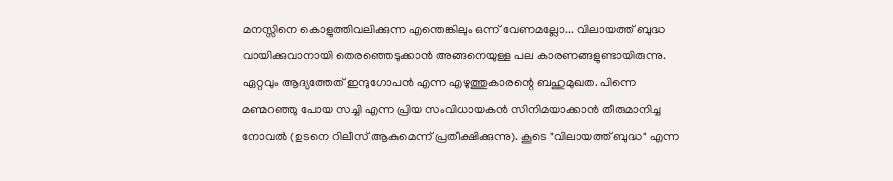മനസ്സിനെ കൊളുത്തിവലിക്കുന്ന എന്തെങ്കിലും ഒന്ന് വേണമല്ലോ... വിലായത്ത് ബുദ്ധ വായിക്കുവാനായി തെരഞ്ഞെടുക്കാൻ അങ്ങനെയുള്ള പല കാരണങ്ങളുണ്ടായിരുന്നു. ഏറ്റവും ആദ്യത്തേത് ഇന്ദുഗോപൻ എന്ന എഴുത്തുകാരന്റെ ബഹുമുഖത. പിന്നെ മണ്മറഞ്ഞു പോയ സച്ചി എന്ന പ്രിയ സംവിധായകൻ സിനിമയാക്കാൻ തീരുമാനിച്ച നോവൽ (ഉടനെ റിലീസ് ആകുമെന്ന് പ്രതീക്ഷിക്കുന്നു). കൂടെ "വിലായത്ത് ബുദ്ധ" എന്ന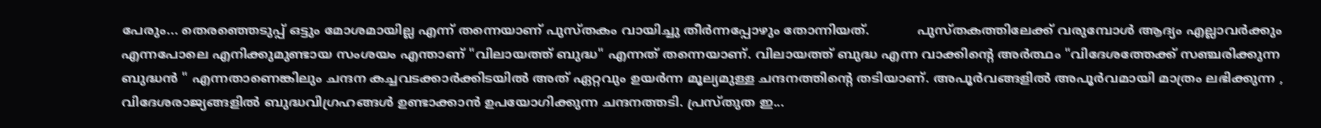പേരും... തെരഞ്ഞെടുപ്പ് ഒട്ടും മോശമായില്ല എന്ന് തന്നെയാണ് പുസ്തകം വായിച്ചു തീർന്നപ്പോഴും തോന്നിയത്.            പുസ്തകത്തിലേക്ക് വരുമ്പോൾ ആദ്യം എല്ലാവർക്കും എന്നപോലെ എനിക്കുമുണ്ടായ സംശയം എന്താണ് "വിലായത്ത് ബുദ്ധ" എന്നത് തന്നെയാണ്. വിലായത്ത് ബുദ്ധ എന്ന വാക്കിന്റെ അർത്ഥം "വിദേശത്തേക്ക് സഞ്ചരിക്കുന്ന ബുദ്ധൻ " എന്നതാണെങ്കിലും ചന്ദന കച്ചവടക്കാർക്കിടയിൽ അത് ഏറ്റവും ഉയർന്ന മൂല്യമുള്ള ചന്ദനത്തിന്റെ തടിയാണ്. അപൂർവങ്ങളിൽ അപൂർവമായി മാത്രം ലഭിക്കുന്ന ,   വിദേശരാജ്യങ്ങളിൽ ബുദ്ധവിഗ്രഹങ്ങൾ ഉണ്ടാക്കാൻ ഉപയോഗിക്കുന്ന ചന്ദനത്തടി. പ്രസ്തുത ഇ...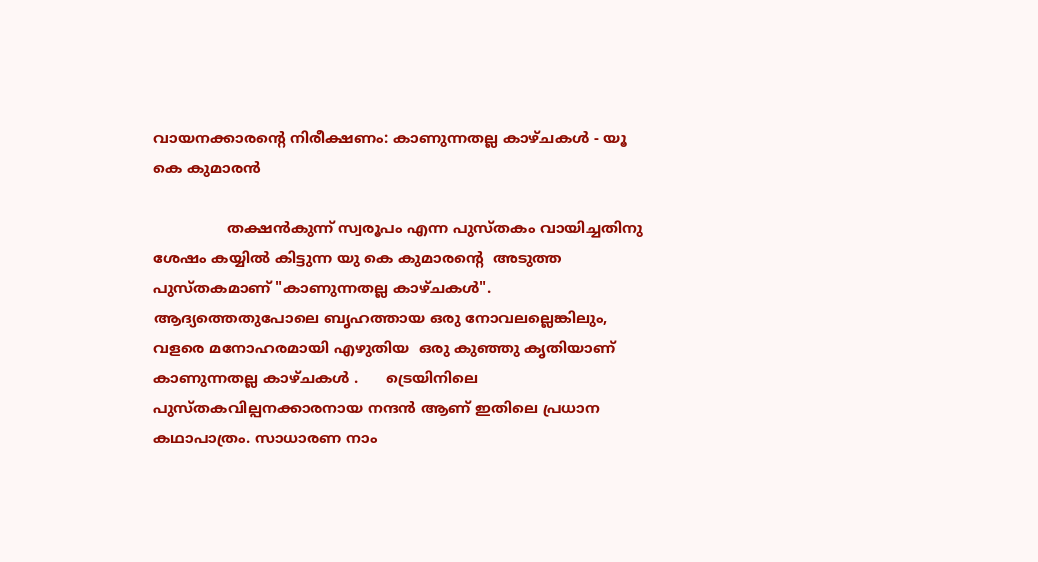വായനക്കാരൻ്റെ നിരീക്ഷണം: കാണുന്നതല്ല കാഴ്ചകൾ - യൂ കെ കുമാരൻ

                തക്ഷൻകുന്ന് സ്വരൂപം എന്ന പുസ്തകം വായിച്ചതിനു  ശേഷം കയ്യിൽ കിട്ടുന്ന യു കെ കുമാരന്റെ  അടുത്ത പുസ്തകമാണ് "കാണുന്നതല്ല കാഴ്ചകൾ". ആദ്യത്തെതുപോലെ ബൃഹത്തായ ഒരു നോവലല്ലെങ്കിലും, വളരെ മനോഹരമായി എഴുതിയ  ഒരു കുഞ്ഞു കൃതിയാണ് കാണുന്നതല്ല കാഴ്ചകൾ .      ട്രെയിനിലെ പുസ്തകവില്പനക്കാരനായ നന്ദൻ ആണ് ഇതിലെ പ്രധാന കഥാപാത്രം. സാധാരണ നാം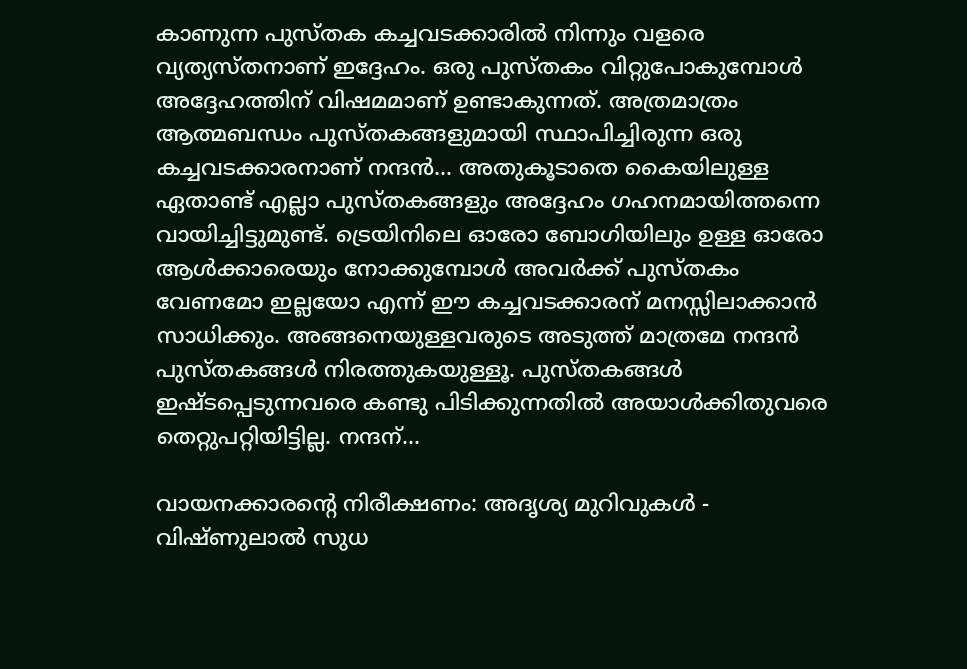കാണുന്ന പുസ്തക കച്ചവടക്കാരിൽ നിന്നും വളരെ വ്യത്യസ്തനാണ് ഇദ്ദേഹം. ഒരു പുസ്തകം വിറ്റുപോകുമ്പോൾ അദ്ദേഹത്തിന് വിഷമമാണ് ഉണ്ടാകുന്നത്. അത്രമാത്രം ആത്മബന്ധം പുസ്തകങ്ങളുമായി സ്ഥാപിച്ചിരുന്ന ഒരു കച്ചവടക്കാരനാണ് നന്ദൻ... അതുകൂടാതെ കൈയിലുള്ള ഏതാണ്ട് എല്ലാ പുസ്തകങ്ങളും അദ്ദേഹം ഗഹനമായിത്തന്നെ വായിച്ചിട്ടുമുണ്ട്. ട്രെയിനിലെ ഓരോ ബോഗിയിലും ഉള്ള ഓരോ ആൾക്കാരെയും നോക്കുമ്പോൾ അവർക്ക് പുസ്തകം വേണമോ ഇല്ലയോ എന്ന് ഈ കച്ചവടക്കാരന് മനസ്സിലാക്കാൻ സാധിക്കും. അങ്ങനെയുള്ളവരുടെ അടുത്ത് മാത്രമേ നന്ദൻ പുസ്തകങ്ങൾ നിരത്തുകയുള്ളൂ. പുസ്തകങ്ങൾ ഇഷ്ടപ്പെടുന്നവരെ കണ്ടു പിടിക്കുന്നതിൽ അയാൾക്കിതുവരെ തെറ്റുപറ്റിയിട്ടില്ല. നന്ദന്...

വായനക്കാരന്റെ നിരീക്ഷണം: അദൃശ്യ മുറിവുകൾ - വിഷ്ണുലാൽ സുധ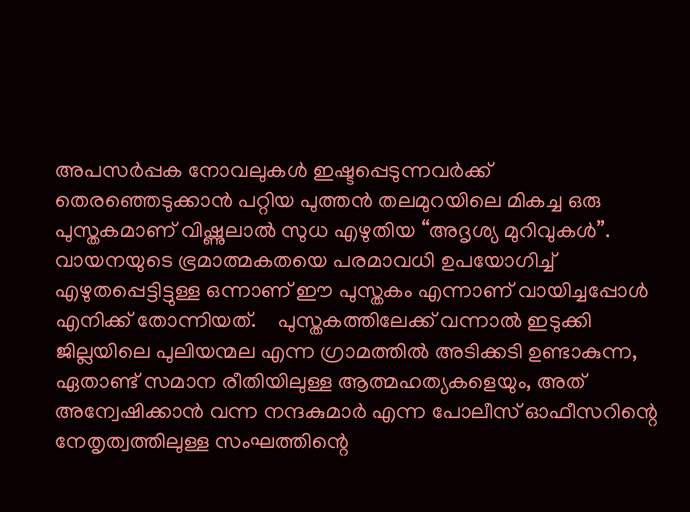അപസർപ്പക നോവലുകൾ ഇഷ്ടപ്പെടുന്നവർക്ക് തെരഞ്ഞെടുക്കാൻ പറ്റിയ പുത്തൻ തലമുറയിലെ മികച്ച ഒരു പുസ്തകമാണ് വിഷ്ണുലാൽ സുധ എഴുതിയ “അദൃശ്യ മുറിവുകൾ”. വായനയുടെ ഭ്രമാത്മകതയെ പരമാവധി ഉപയോഗിച്ച് എഴുതപ്പെട്ടിട്ടുള്ള ഒന്നാണ് ഈ പുസ്തകം എന്നാണ് വായിച്ചപ്പോൾ എനിക്ക് തോന്നിയത്.    പുസ്തകത്തിലേക്ക് വന്നാൽ ഇടുക്കി ജില്ലയിലെ പുലിയന്മല എന്ന ഗ്രാമത്തിൽ അടിക്കടി ഉണ്ടാകുന്ന, ഏതാണ്ട് സമാന രീതിയിലുള്ള ആത്മഹത്യകളെയും, അത് അന്വേഷിക്കാൻ വന്ന നന്ദകുമാർ എന്ന പോലീസ് ഓഫീസറിന്റെ നേതൃത്വത്തിലുള്ള സംഘത്തിന്റെ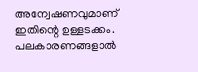അന്വേഷണവുമാണ് ഇതിന്റെ ഉള്ളടക്കം. പലകാരണങ്ങളാൽ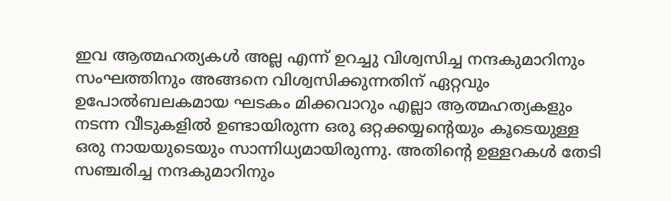ഇവ ആത്മഹത്യകൾ അല്ല എന്ന് ഉറച്ചു വിശ്വസിച്ച നന്ദകുമാറിനും സംഘത്തിനും അങ്ങനെ വിശ്വസിക്കുന്നതിന് ഏറ്റവും ഉപോൽബലകമായ ഘടകം മിക്കവാറും എല്ലാ ആത്മഹത്യകളും നടന്ന വീടുകളിൽ ഉണ്ടായിരുന്ന ഒരു ഒറ്റക്കയ്യന്റെയും കൂടെയുള്ള ഒരു നായയുടെയും സാന്നിധ്യമായിരുന്നു. അതിന്റെ ഉള്ളറകൾ തേടി സഞ്ചരിച്ച നന്ദകുമാറിനും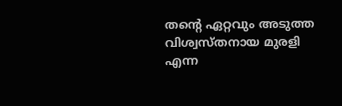തന്റെ ഏറ്റവും അടുത്ത വിശ്വസ്തനായ മുരളി എന്ന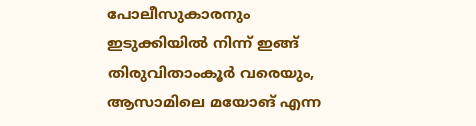പോലീസുകാരനും ഇടുക്കിയിൽ നിന്ന് ഇങ്ങ് തിരുവിതാംകൂർ വരെയും, ആസാമിലെ മയോങ് എന്ന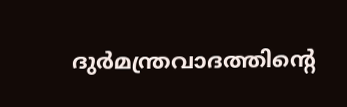ദുർമന്ത്രവാദത്തിന്റെ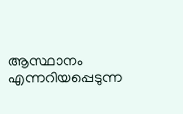ആസ്ഥാനം എന്നറിയപ്പെടുന്ന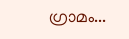ഗ്രാമം...